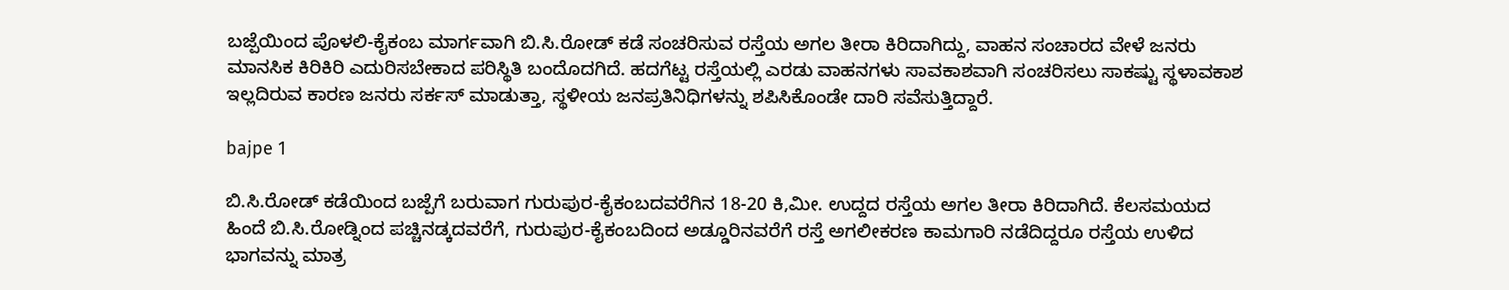ಬಜ್ಪೆಯಿಂದ ಪೊಳಲಿ-ಕೈಕಂಬ ಮಾರ್ಗವಾಗಿ ಬಿ.ಸಿ.ರೋಡ್ ಕಡೆ ಸಂಚರಿಸುವ ರಸ್ತೆಯ ಅಗಲ ತೀರಾ ಕಿರಿದಾಗಿದ್ದು, ವಾಹನ ಸಂಚಾರದ ವೇಳೆ ಜನರು ಮಾನಸಿಕ ಕಿರಿಕಿರಿ ಎದುರಿಸಬೇಕಾದ ಪರಿಸ್ಥಿತಿ ಬಂದೊದಗಿದೆ. ಹದಗೆಟ್ಟ ರಸ್ತೆಯಲ್ಲಿ ಎರಡು ವಾಹನಗಳು ಸಾವಕಾಶವಾಗಿ ಸಂಚರಿಸಲು ಸಾಕಷ್ಟು ಸ್ಥಳಾವಕಾಶ ಇಲ್ಲದಿರುವ ಕಾರಣ ಜನರು ಸರ್ಕಸ್ ಮಾಡುತ್ತಾ, ಸ್ಥಳೀಯ ಜನಪ್ರತಿನಿಧಿಗಳನ್ನು ಶಪಿಸಿಕೊಂಡೇ ದಾರಿ ಸವೆಸುತ್ತಿದ್ದಾರೆ.

bajpe 1

ಬಿ.ಸಿ.ರೋಡ್ ಕಡೆಯಿಂದ ಬಜ್ಪೆಗೆ ಬರುವಾಗ ಗುರುಪುರ-ಕೈಕಂಬದವರೆಗಿನ 18-20 ಕಿ,ಮೀ. ಉದ್ದದ ರಸ್ತೆಯ ಅಗಲ ತೀರಾ ಕಿರಿದಾಗಿದೆ. ಕೆಲಸಮಯದ ಹಿಂದೆ ಬಿ.ಸಿ.ರೋಡ್ನಿಂದ ಪಚ್ಚಿನಡ್ಕದವರೆಗೆ, ಗುರುಪುರ-ಕೈಕಂಬದಿಂದ ಅಡ್ಡೂರಿನವರೆಗೆ ರಸ್ತೆ ಅಗಲೀಕರಣ ಕಾಮಗಾರಿ ನಡೆದಿದ್ದರೂ ರಸ್ತೆಯ ಉಳಿದ ಭಾಗವನ್ನು ಮಾತ್ರ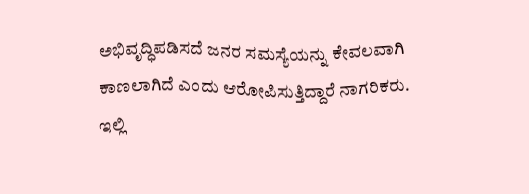ಅಭಿವೃದ್ಧಿಪಡಿಸದೆ ಜನರ ಸಮಸ್ಯೆಯನ್ನು ಕೇವಲವಾಗಿ ಕಾಣಲಾಗಿದೆ ಎಂದು ಆರೋಪಿಸುತ್ತಿದ್ದಾರೆ ನಾಗರಿಕರು.
ಇಲ್ಲಿ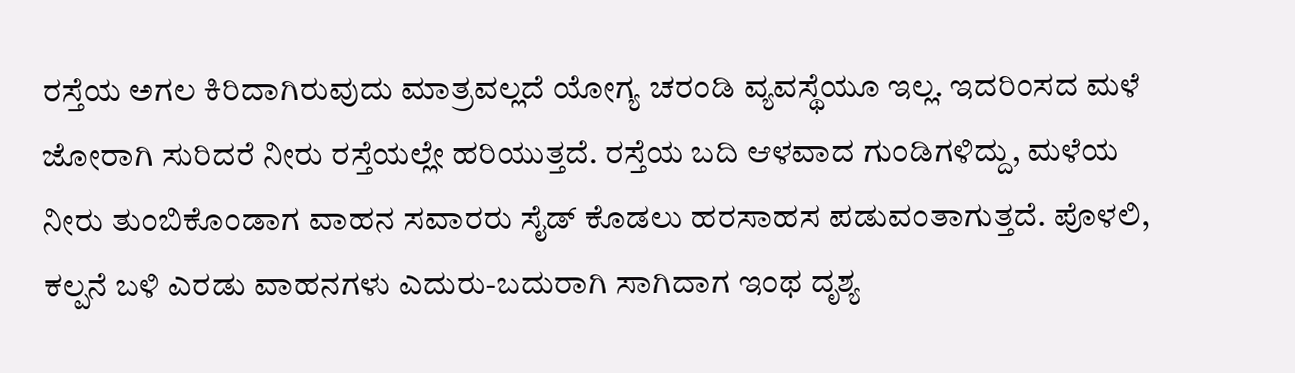ರಸ್ತೆಯ ಅಗಲ ಕಿರಿದಾಗಿರುವುದು ಮಾತ್ರವಲ್ಲದೆ ಯೋಗ್ಯ ಚರಂಡಿ ವ್ಯವಸ್ಥೆಯೂ ಇಲ್ಲ. ಇದರಿಂಸದ ಮಳೆ ಜೋರಾಗಿ ಸುರಿದರೆ ನೀರು ರಸ್ತೆಯಲ್ಲೇ ಹರಿಯುತ್ತದೆ. ರಸ್ತೆಯ ಬದಿ ಆಳವಾದ ಗುಂಡಿಗಳಿದ್ದು, ಮಳೆಯ ನೀರು ತುಂಬಿಕೊಂಡಾಗ ವಾಹನ ಸವಾರರು ಸೈಡ್ ಕೊಡಲು ಹರಸಾಹಸ ಪಡುವಂತಾಗುತ್ತದೆ. ಪೊಳಲಿ, ಕಲ್ಪನೆ ಬಳಿ ಎರಡು ವಾಹನಗಳು ಎದುರು-ಬದುರಾಗಿ ಸಾಗಿದಾಗ ಇಂಥ ದೃಶ್ಯ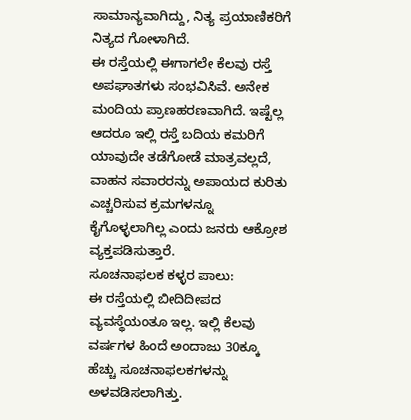ಸಾಮಾನ್ಯವಾಗಿದ್ದು, ನಿತ್ಯ ಪ್ರಯಾಣಿಕರಿಗೆ ನಿತ್ಯದ ಗೋಳಾಗಿದೆ.
ಈ ರಸ್ತೆಯಲ್ಲಿ ಈಗಾಗಲೇ ಕೆಲವು ರಸ್ತೆ ಅಪಘಾತಗಳು ಸಂಭವಿಸಿವೆ. ಅನೇಕ ಮಂದಿಯ ಪ್ರಾಣಹರಣವಾಗಿದೆ. ಇಷ್ಟೆಲ್ಲ ಆದರೂ ಇಲ್ಲಿ ರಸ್ತೆ ಬದಿಯ ಕಮರಿಗೆ ಯಾವುದೇ ತಡೆಗೋಡೆ ಮಾತ್ರವಲ್ಲದೆ, ವಾಹನ ಸವಾರರನ್ನು ಅಪಾಯದ ಕುರಿತು ಎಚ್ಚರಿಸುವ ಕ್ರಮಗಳನ್ನೂ ಕೈಗೊಳ್ಳಲಾಗಿಲ್ಲ ಎಂದು ಜನರು ಆಕ್ರೋಶ ವ್ಯಕ್ತಪಡಿಸುತ್ತಾರೆ.
ಸೂಚನಾಫಲಕ ಕಳ್ಳರ ಪಾಲು:
ಈ ರಸ್ತೆಯಲ್ಲಿ ಬೀದಿದೀಪದ ವ್ಯವಸ್ಥೆಯಂತೂ ಇಲ್ಲ. ಇಲ್ಲಿ ಕೆಲವು ವರ್ಷಗಳ ಹಿಂದೆ ಅಂದಾಜು 30ಕ್ಕೂ ಹೆಚ್ಚು ಸೂಚನಾಫಲಕಗಳನ್ನು ಅಳವಡಿಸಲಾಗಿತ್ತು.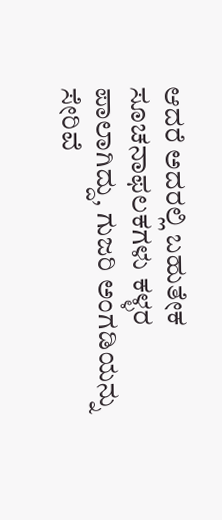ಆದರೆ ಅದರಲ್ಲಿ ಬಹುತೇಕ ಸೂಚನಾಫಲಕಗಳು ಕಳ್ಳರ ಪಾಲಾಗಿದ್ದು, ಗುಜರಿ ಅಂಗಡಿಯನ್ನು ಸೇರಿವೆ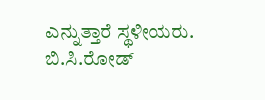ಎನ್ನುತ್ತಾರೆ ಸ್ಥಳೀಯರು.
ಬಿ.ಸಿ.ರೋಡ್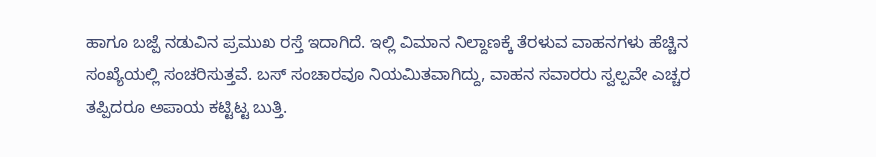ಹಾಗೂ ಬಜ್ಪೆ ನಡುವಿನ ಪ್ರಮುಖ ರಸ್ತೆ ಇದಾಗಿದೆ. ಇಲ್ಲಿ ವಿಮಾನ ನಿಲ್ದಾಣಕ್ಕೆ ತೆರಳುವ ವಾಹನಗಳು ಹೆಚ್ಚಿನ ಸಂಖ್ಯೆಯಲ್ಲಿ ಸಂಚರಿಸುತ್ತವೆ. ಬಸ್ ಸಂಚಾರವೂ ನಿಯಮಿತವಾಗಿದ್ದು, ವಾಹನ ಸವಾರರು ಸ್ವಲ್ಪವೇ ಎಚ್ಚರ ತಪ್ಪಿದರೂ ಅಪಾಯ ಕಟ್ಟಿಟ್ಟ ಬುತ್ತಿ.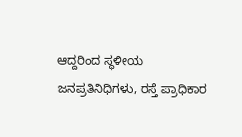ಆದ್ದರಿಂದ ಸ್ಥಳೀಯ ಜನಪ್ರತಿನಿಧಿಗಳು, ರಸ್ತೆ ಪ್ರಾಧಿಕಾರ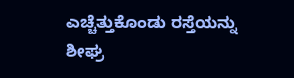ಎಚ್ಚೆತ್ತುಕೊಂಡು ರಸ್ತೆಯನ್ನು ಶೀಘ್ರ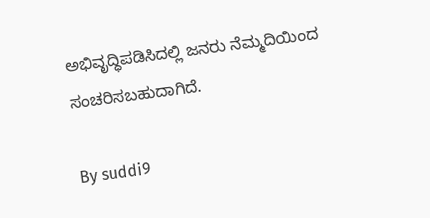ಅಭಿವೃದ್ಧಿಪಡಿಸಿದಲ್ಲಿ ಜನರು ನೆಮ್ಮದಿಯಿಂದ ಸಂಚರಿಸಬಹುದಾಗಿದೆ.

By suddi9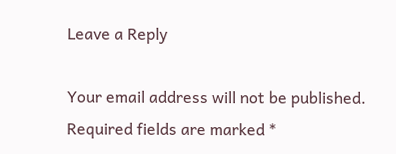Leave a Reply

Your email address will not be published. Required fields are marked *